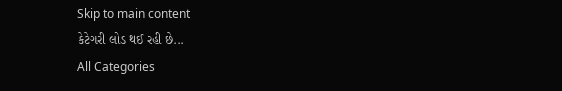Skip to main content
કેટેગરી લોડ થઈ રહી છે...
All Categories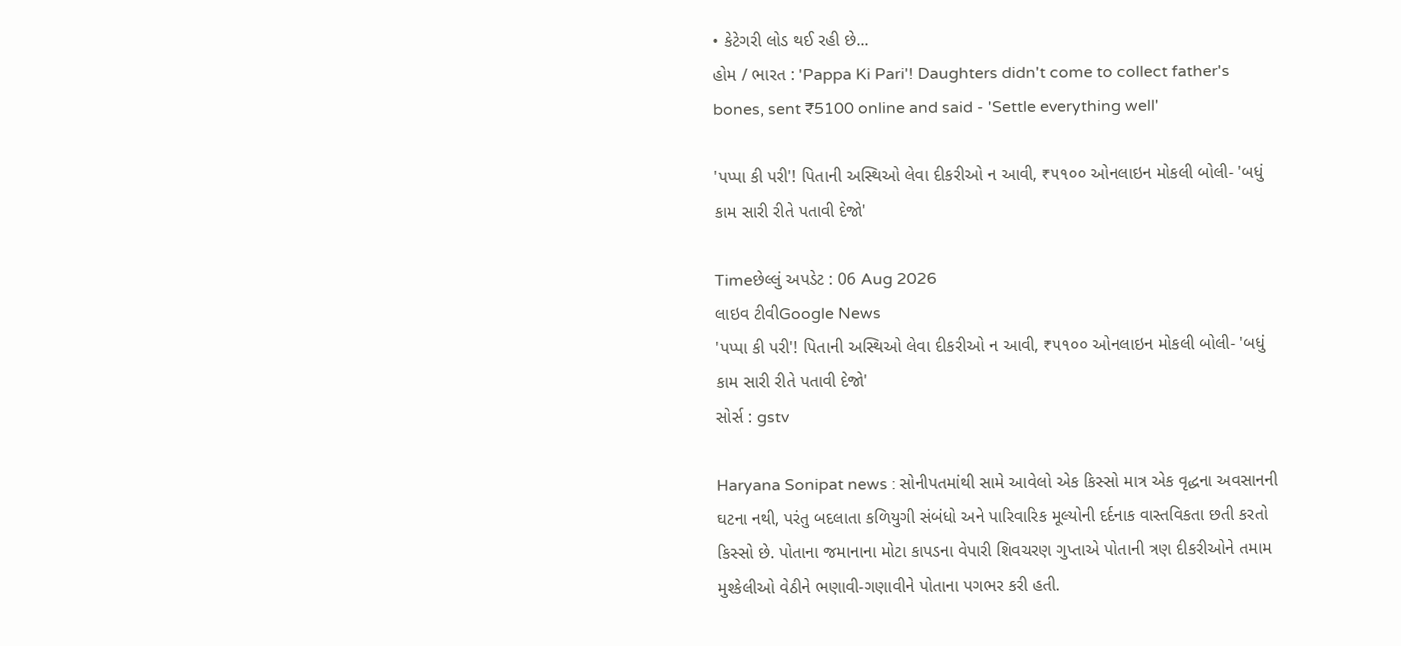• કેટેગરી લોડ થઈ રહી છે...
હોમ / ભારત : 'Pappa Ki Pari'! Daughters didn't come to collect father's bones, sent ₹5100 online and said - 'Settle everything well'

'પપ્પા કી પરી'! પિતાની અસ્થિઓ લેવા દીકરીઓ ન આવી, ₹૫૧૦૦ ઓનલાઇન મોકલી બોલી- 'બધું કામ સારી રીતે પતાવી દેજો'

Timeછેલ્લું અપડેટ : 06 Aug 2026
લાઇવ ટીવીGoogle News
'પપ્પા કી પરી'! પિતાની અસ્થિઓ લેવા દીકરીઓ ન આવી, ₹૫૧૦૦ ઓનલાઇન મોકલી બોલી- 'બધું કામ સારી રીતે પતાવી દેજો'
સોર્સ : gstv

Haryana Sonipat news : સોનીપતમાંથી સામે આવેલો એક કિસ્સો માત્ર એક વૃદ્ધના અવસાનની ઘટના નથી, પરંતુ બદલાતા કળિયુગી સંબંધો અને પારિવારિક મૂલ્યોની દર્દનાક વાસ્તવિકતા છતી કરતો કિસ્સો છે. પોતાના જમાનાના મોટા કાપડના વેપારી શિવચરણ ગુપ્તાએ પોતાની ત્રણ દીકરીઓને તમામ મુશ્કેલીઓ વેઠીને ભણાવી-ગણાવીને પોતાના પગભર કરી હતી.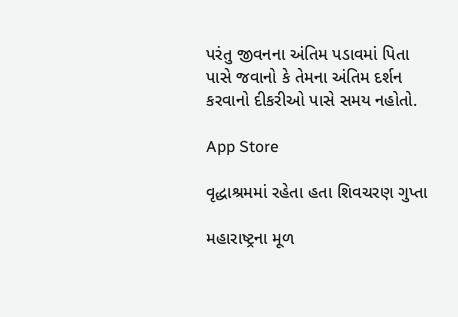પરંતુ જીવનના અંતિમ પડાવમાં પિતા પાસે જવાનો કે તેમના અંતિમ દર્શન કરવાનો દીકરીઓ પાસે સમય નહોતો.

App Store

વૃદ્ધાશ્રમમાં રહેતા હતા શિવચરણ ગુપ્તા

મહારાષ્ટ્રના મૂળ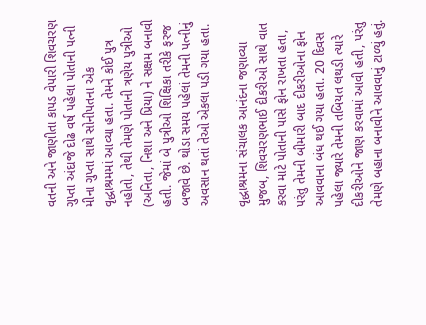વતની અને જાણીતા કાપડ વેપારી શિવચરણ ગુપ્તા અંદાજે દોઢ વર્ષ પહેલા પોતાની પત્ની મીના ગુપ્તા સાથે સોનીપતના એક વૃદ્ધાશ્રમમાં આવ્યા હતા. તેમને કોઈ પુત્ર નહોતો, તેથી તેમણે પોતાની ત્રણેય પુત્રીઓ (અનિતા, નિશા અને પ્રિયા) ને સક્ષમ બનાવી હતી. જેમાં બે પુત્રીઓ શિક્ષિકા તરીકે ફરજ બજાવે છે. થોડા સમય પહેલાં તેમની પત્નીનું અવસાન થતાં તેઓ એકલા પડી ગયા હતા.

વૃદ્ધાશ્રમના સંચાલક આનંદના જણાવ્યા મુજબ, શિવચરણભાઈ દીકરીઓ સાથે વાત કરવા માટે પોતાની પાસે ફોન રાખતા હતા, પરંતુ તેમની બીમારી બાદ દીકરીઓના ફોન આવવાના બંધ થઈ ગયા હતા. 20 દિવસ પહેલા જ્યારે તેમની તબિયત લથડી ત્યારે દીકરીઓને જાણ કરવામાં આવી હતી, પરંતુ તેમણે બહાના બનાવીને આવવાનું ટાળ્યું હતું.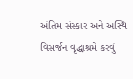અંતિમ સંસ્કાર અને અસ્થિ વિસર્જન વૃદ્ધાશ્રમે કરવું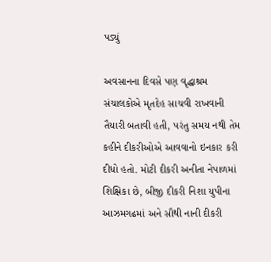પડ્યું

અવસાનના દિવસે પણ વૃદ્ધાશ્રમ સંચાલકોએ મૃતદેહ સાચવી રાખવાની તૈયારી બતાવી હતી, પરંતુ સમય નથી તેમ કહીને દીકરીઓએ આવવાનો ઇનકાર કરી દીધો હતો. મોટી દીકરી અનીતા નેપાળમાં શિક્ષિકા છે, બીજી દીકરી નિશા યુપીના આઝમગઢમાં અને સૌથી નાની દીકરી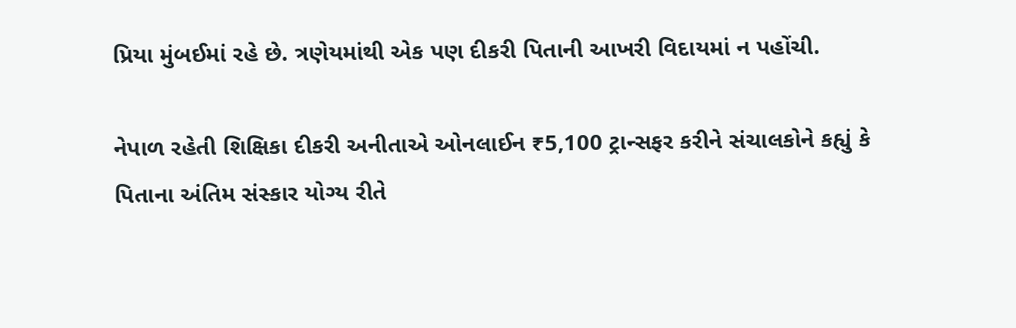પ્રિયા મુંબઈમાં રહે છે. ત્રણેયમાંથી એક પણ દીકરી પિતાની આખરી વિદાયમાં ન પહોંચી.

નેપાળ રહેતી શિક્ષિકા દીકરી અનીતાએ ઓનલાઈન ₹5,100 ટ્રાન્સફર કરીને સંચાલકોને કહ્યું કે પિતાના અંતિમ સંસ્કાર યોગ્ય રીતે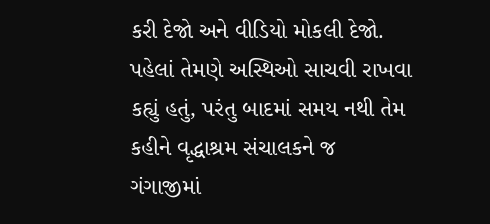કરી દેજો અને વીડિયો મોકલી દેજો. પહેલાં તેમણે અસ્થિઓ સાચવી રાખવા કહ્યું હતું, પરંતુ બાદમાં સમય નથી તેમ કહીને વૃદ્ધાશ્રમ સંચાલકને જ ગંગાજીમાં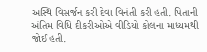અસ્થિ વિસર્જન કરી દેવા વિનંતી કરી હતી. પિતાની અંતિમ વિધિ દીકરીઓએ વીડિયો કોલના માધ્યમથી જોઈ હતી.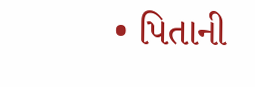• પિતાની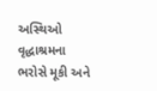અસ્થિઓ વૃદ્ધાશ્રમના ભરોસે મૂકી અને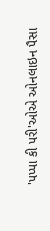'પપ્પા કી પરી'ઓએ ઓનલાઇન પૈસા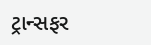ટ્રાન્સફર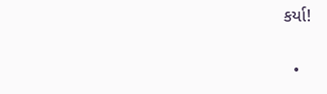કર્યા!

  •